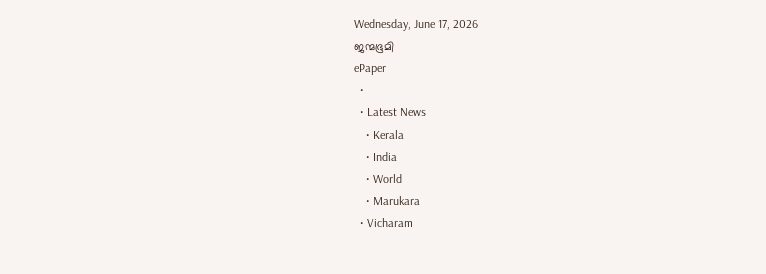Wednesday, June 17, 2026
ജന്മഭൂമി
ePaper
  •
  • Latest News
    • Kerala
    • India
    • World
    • Marukara
  • Vicharam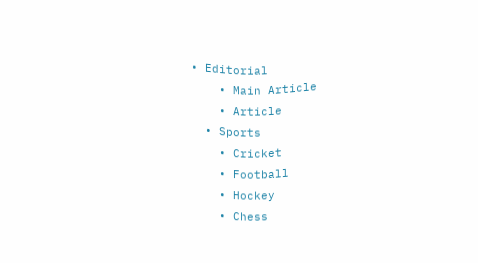• Editorial
    • Main Article
    • Article
  • Sports
    • Cricket
    • Football
    • Hockey
    • Chess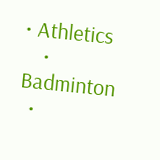• Athletics
    • Badminton
  •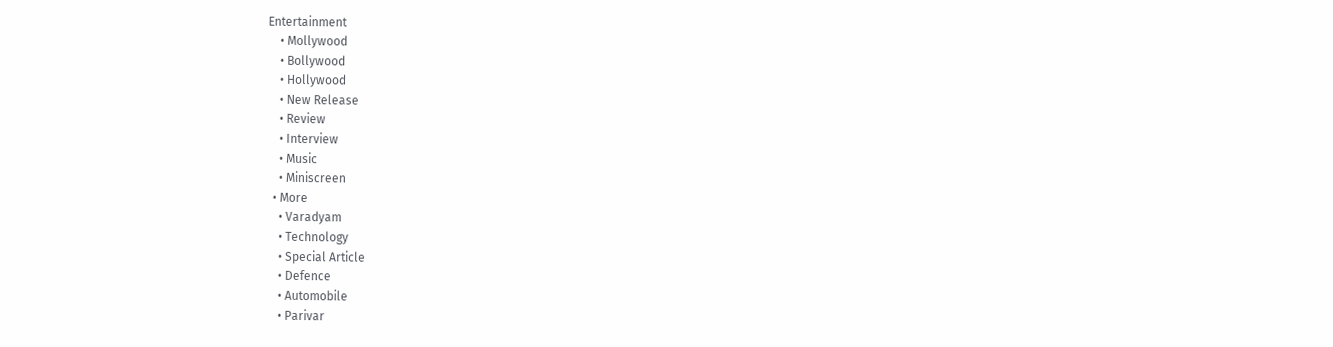Entertainment
    • Mollywood
    • Bollywood
    • Hollywood
    • New Release
    • Review
    • Interview
    • Music
    • Miniscreen
  • More
    • Varadyam
    • Technology
    • Special Article
    • Defence
    • Automobile
    • Parivar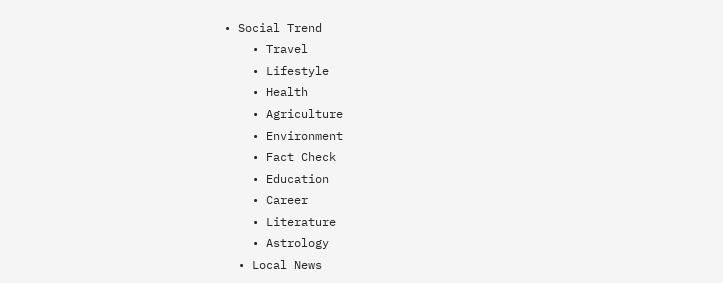• Social Trend
    • Travel
    • Lifestyle
    • Health
    • Agriculture
    • Environment
    • Fact Check
    • Education
    • Career
    • Literature
    • Astrology
  • Local News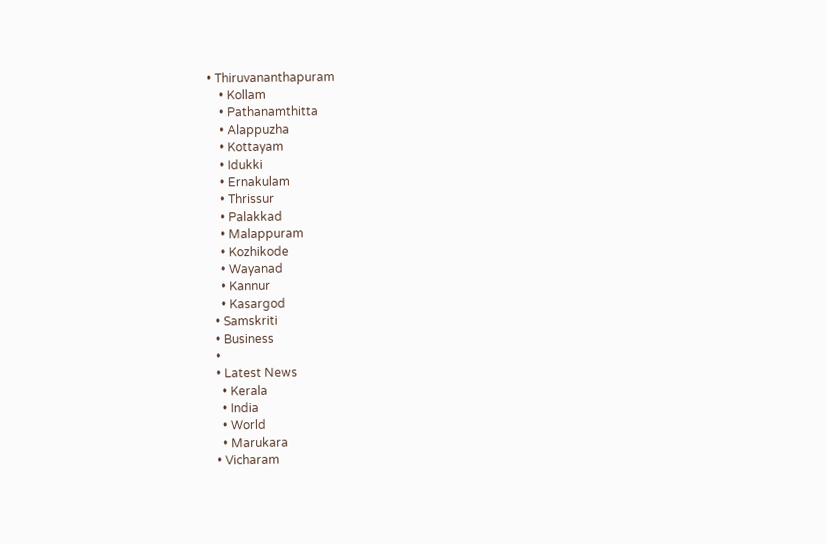• Thiruvananthapuram
    • Kollam
    • Pathanamthitta
    • Alappuzha
    • Kottayam
    • Idukki
    • Ernakulam
    • Thrissur
    • Palakkad
    • Malappuram
    • Kozhikode
    • Wayanad
    • Kannur
    • Kasargod
  • Samskriti
  • Business
  •
  • Latest News
    • Kerala
    • India
    • World
    • Marukara
  • Vicharam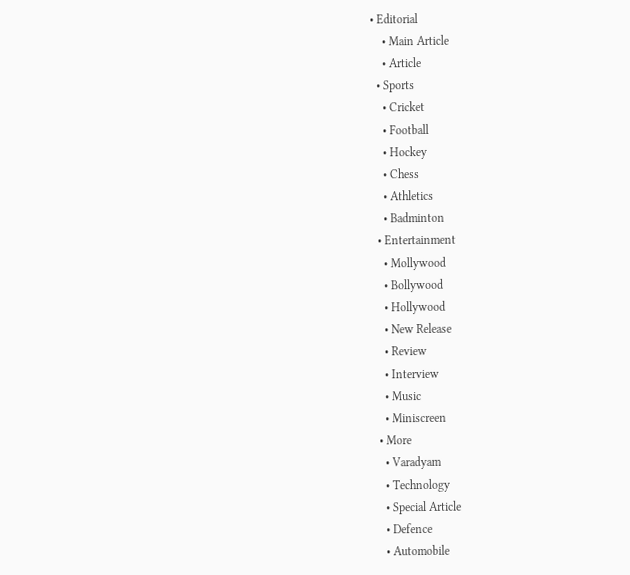• Editorial
    • Main Article
    • Article
  • Sports
    • Cricket
    • Football
    • Hockey
    • Chess
    • Athletics
    • Badminton
  • Entertainment
    • Mollywood
    • Bollywood
    • Hollywood
    • New Release
    • Review
    • Interview
    • Music
    • Miniscreen
  • More
    • Varadyam
    • Technology
    • Special Article
    • Defence
    • Automobile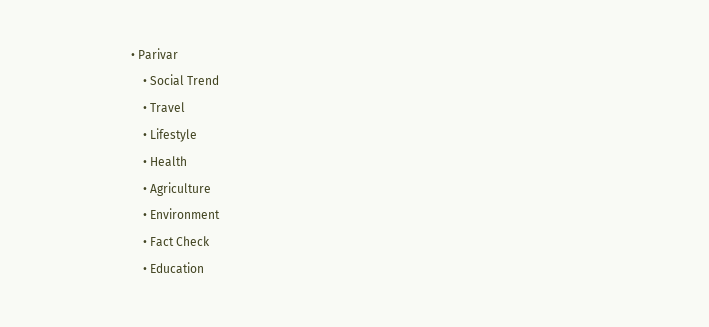• Parivar
    • Social Trend
    • Travel
    • Lifestyle
    • Health
    • Agriculture
    • Environment
    • Fact Check
    • Education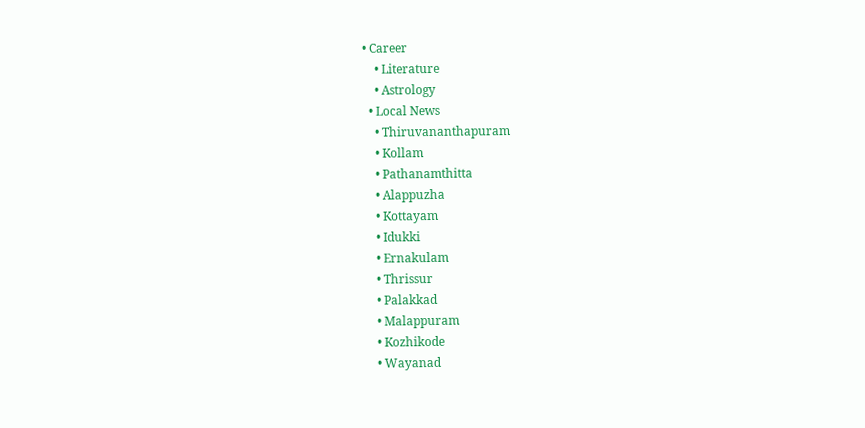• Career
    • Literature
    • Astrology
  • Local News
    • Thiruvananthapuram
    • Kollam
    • Pathanamthitta
    • Alappuzha
    • Kottayam
    • Idukki
    • Ernakulam
    • Thrissur
    • Palakkad
    • Malappuram
    • Kozhikode
    • Wayanad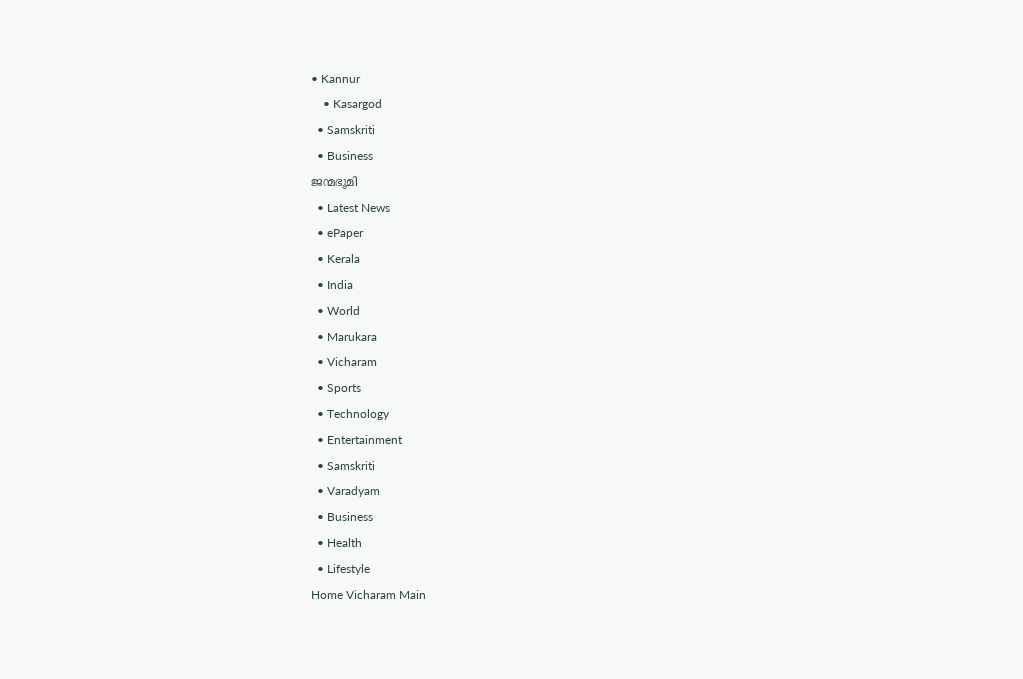• Kannur
    • Kasargod
  • Samskriti
  • Business
ജന്മഭൂമി
  • Latest News
  • ePaper
  • Kerala
  • India
  • World
  • Marukara
  • Vicharam
  • Sports
  • Technology
  • Entertainment
  • Samskriti
  • Varadyam
  • Business
  • Health
  • Lifestyle
Home Vicharam Main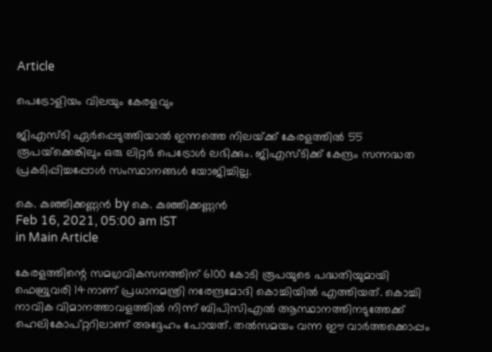Article

പെട്രോളിയം വിലയും കേരളവും

ജിഎസ്ടി ഏര്‍പ്പെടുത്തിയാല്‍ ഇന്നത്തെ നിലയ്‌ക്ക് കേരളത്തില്‍ 55 രൂപയ്‌ക്കെങ്കിലും ഒരു ലിറ്റര്‍ പെട്രോള്‍ ലഭിക്കും. ജിഎസ്ടിക്ക് കേന്ദ്രം സന്നദ്ധത പ്രകടിപ്പിച്ചപ്പോള്‍ സംസ്ഥാനങ്ങള്‍ യോജിച്ചില്ല.

കെ. കുഞ്ഞിക്കണ്ണന്‍ by കെ. കുഞ്ഞിക്കണ്ണന്‍
Feb 16, 2021, 05:00 am IST
in Main Article

കേരളത്തിന്റെ സമഗ്രവികസനത്തിന് 6100 കോടി രൂപയുടെ പദ്ധതിയുമായി ഫെബ്രുവരി 14നാണ് പ്രധാനമന്ത്രി നരേന്ദ്രമോദി കൊച്ചിയില്‍ എത്തിയത്. കൊച്ചി നാവിക വിമാനത്താവളത്തില്‍ നിന്ന് ബിപിസിഎല്‍ ആസ്ഥാനത്തിനടുത്തേക്ക് ഹെലികോപ്റ്ററിലാണ് അദ്ദേഹം പോയത്. തല്‍സമയം വന്ന ഈ വാര്‍ത്തക്കൊപ്പം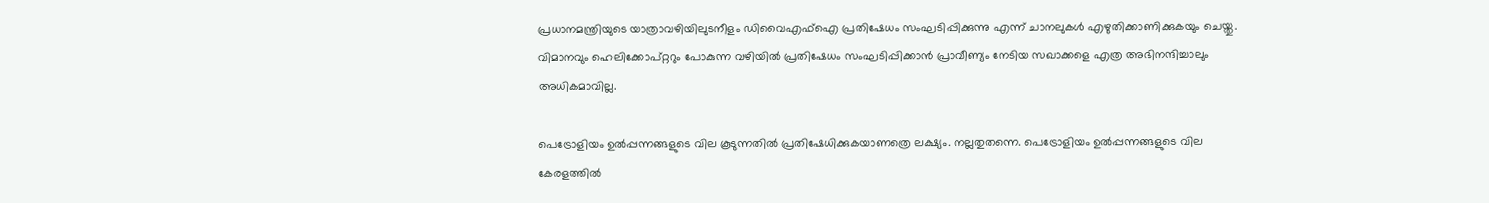പ്രധാനമന്ത്രിയുടെ യാത്രാവഴിയിലുടനീളം ഡിവൈഎഫ്‌ഐ പ്രതിഷേധം സംഘടിപ്പിക്കുന്നു എന്ന് ചാനലുകള്‍ എഴുതിക്കാണിക്കുകയും ചെയ്തു. വിമാനവും ഹെലിക്കോപ്റ്ററും പോകുന്ന വഴിയില്‍ പ്രതിഷേധം സംഘടിപ്പിക്കാന്‍ പ്രാവീണ്യം നേടിയ സഖാക്കളെ എത്ര അഭിനന്ദിച്ചാലും അധികമാവില്ല.

പെട്രോളിയം ഉല്‍പ്പന്നങ്ങളുടെ വില കൂടുന്നതില്‍ പ്രതിഷേധിക്കുകയാണത്രെ ലക്ഷ്യം. നല്ലതുതന്നെ. പെട്രോളിയം ഉല്‍പ്പന്നങ്ങളുടെ വില കേരളത്തില്‍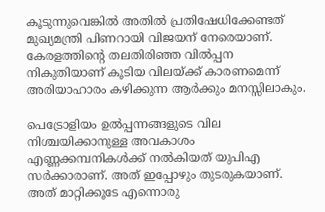കൂടുന്നുവെങ്കില്‍ അതില്‍ പ്രതിഷേധിക്കേണ്ടത് മുഖ്യമന്ത്രി പിണറായി വിജയന് നേരെയാണ്. കേരളത്തിന്റെ തലതിരിഞ്ഞ വില്‍പ്പന നികുതിയാണ് കൂടിയ വിലയ്‌ക്ക് കാരണമെന്ന് അരിയാഹാരം കഴിക്കുന്ന ആര്‍ക്കും മനസ്സിലാകും.

പെട്രോളിയം ഉല്‍പ്പന്നങ്ങളുടെ വില നിശ്ചയിക്കാനുള്ള അവകാശം എണ്ണക്കമ്പനികള്‍ക്ക് നല്‍കിയത് യുപിഎ സര്‍ക്കാരാണ്. അത് ഇപ്പോഴും തുടരുകയാണ്. അത് മാറ്റിക്കൂടേ എന്നൊരു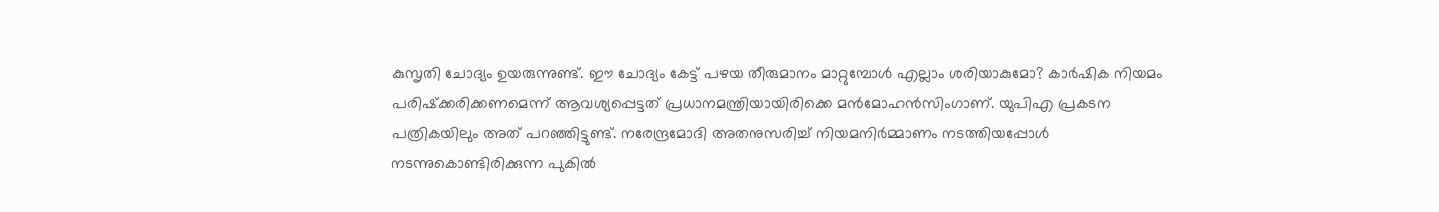കുസൃതി ചോദ്യം ഉയരുന്നുണ്ട്. ഈ ചോദ്യം കേട്ട് പഴയ തീരുമാനം മാറ്റുമ്പോള്‍ എല്ലാം ശരിയാകുമോ? കാര്‍ഷിക നിയമം പരിഷ്‌ക്കരിക്കണമെന്ന് ആവശ്യപ്പെട്ടത് പ്രധാനമന്ത്രിയായിരിക്കെ മന്‍മോഹന്‍സിംഗാണ്. യുപിഎ പ്രകടന പത്രികയിലും അത് പറഞ്ഞിട്ടുണ്ട്. നരേന്ദ്രമോദി അതനുസരിച്ച് നിയമനിര്‍മ്മാണം നടത്തിയപ്പോള്‍ നടന്നുകൊണ്ടിരിക്കുന്ന പുകില്‍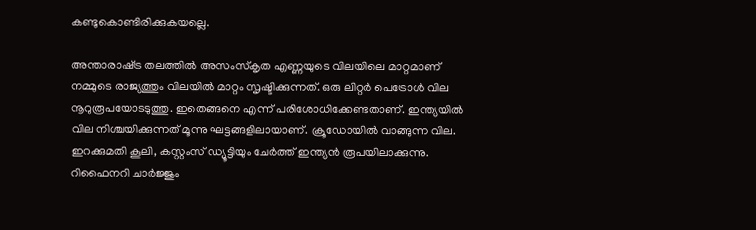കണ്ടുകൊണ്ടിരിക്കുകയല്ലെ.

അന്താരാഷ്‌ട്ര തലത്തില്‍ അസംസ്‌കൃത എണ്ണയുടെ വിലയിലെ മാറ്റമാണ് നമ്മുടെ രാജ്യത്തും വിലയില്‍ മാറ്റം സൃഷ്ടിക്കുന്നത്. ഒരു ലിറ്റര്‍ പെട്രോള്‍ വില നൂറുരൂപയോടടുത്തു. ഇതെങ്ങനെ എന്ന് പരിശോധിക്കേണ്ടതാണ്. ഇന്ത്യയില്‍ വില നിശ്ചയിക്കുന്നത് മൂന്നു ഘട്ടങ്ങളിലായാണ്. ക്രൂഡോയില്‍ വാങ്ങുന്ന വില. ഇറക്കുമതി കൂലി, കസ്റ്റംസ് ഡ്യൂട്ടിയും ചേര്‍ത്ത് ഇന്ത്യന്‍ രൂപയിലാക്കുന്നു. റിഫൈനറി ചാര്‍ജ്ജും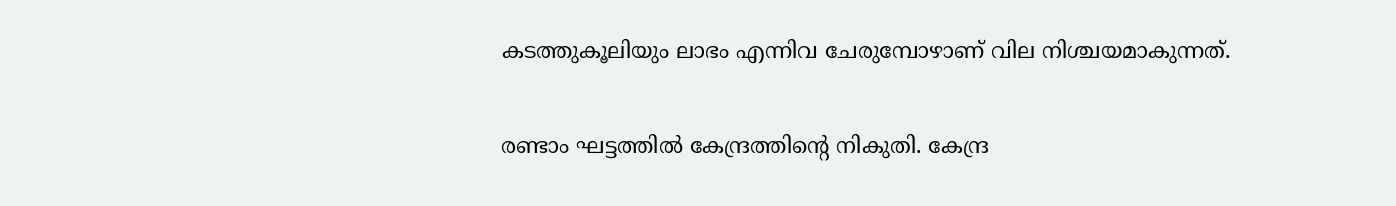കടത്തുകൂലിയും ലാഭം എന്നിവ ചേരുമ്പോഴാണ് വില നിശ്ചയമാകുന്നത്.

രണ്ടാം ഘട്ടത്തില്‍ കേന്ദ്രത്തിന്റെ നികുതി. കേന്ദ്ര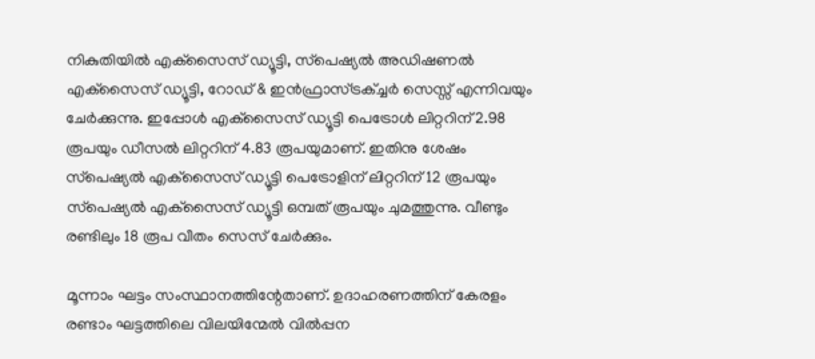നികുതിയില്‍ എക്‌സൈസ് ഡ്യൂട്ടി, സ്‌പെഷ്യല്‍ അഡിഷണല്‍ എക്‌സൈസ് ഡ്യൂട്ടി, റോഡ് & ഇന്‍ഫ്രാസ്ട്രക്ച്ചര്‍ സെസ്സ് എന്നിവയും ചേര്‍ക്കുന്നു. ഇപ്പോള്‍ എക്‌സൈസ് ഡ്യൂട്ടി പെട്രോള്‍ ലിറ്ററിന് 2.98 രൂപയും ഡീസല്‍ ലിറ്ററിന് 4.83 രൂപയുമാണ്. ഇതിനു ശേഷം സ്‌പെഷ്യല്‍ എക്‌സൈസ് ഡ്യൂട്ടി പെട്രോളിന് ലിറ്ററിന് 12 രൂപയും സ്‌പെഷ്യല്‍ എക്‌സൈസ് ഡ്യൂട്ടി ഒമ്പത് രൂപയും ചുമത്തുന്നു. വീണ്ടും രണ്ടിലും 18 രൂപ വീതം സെസ് ചേര്‍ക്കും.

മൂന്നാം ഘട്ടം സംസ്ഥാനത്തിന്റേതാണ്. ഉദാഹരണത്തിന് കേരളം രണ്ടാം ഘട്ടത്തിലെ വിലയിന്മേല്‍ വില്‍പ്പന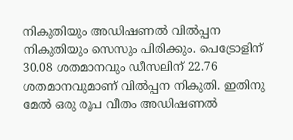നികുതിയും അഡിഷണല്‍ വില്‍പ്പന നികുതിയും സെസും പിരിക്കും. പെട്രോളിന് 30.08 ശതമാനവും ഡീസലിന് 22.76 ശതമാനവുമാണ് വില്‍പ്പന നികുതി. ഇതിനു മേല്‍ ഒരു രൂപ വീതം അഡിഷണല്‍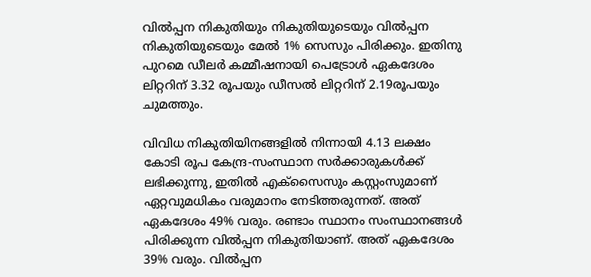വില്‍പ്പന നികുതിയും നികുതിയുടെയും വില്‍പ്പന നികുതിയുടെയും മേല്‍ 1% സെസും പിരിക്കും. ഇതിനു പുറമെ ഡീലര്‍ കമ്മീഷനായി പെട്രോള്‍ ഏകദേശം ലിറ്ററിന് 3.32 രൂപയും ഡീസല്‍ ലിറ്ററിന് 2.19രൂപയും ചുമത്തും.

വിവിധ നികുതിയിനങ്ങളില്‍ നിന്നായി 4.13 ലക്ഷം കോടി രൂപ കേന്ദ്ര-സംസ്ഥാന സര്‍ക്കാരുകള്‍ക്ക് ലഭിക്കുന്നു, ഇതില്‍ എക്‌സൈസും കസ്റ്റംസുമാണ് ഏറ്റവുമധികം വരുമാനം നേടിത്തരുന്നത്. അത് ഏകദേശം 49% വരും. രണ്ടാം സ്ഥാനം സംസ്ഥാനങ്ങള്‍ പിരിക്കുന്ന വില്‍പ്പന നികുതിയാണ്. അത് ഏകദേശം 39% വരും. വില്‍പ്പന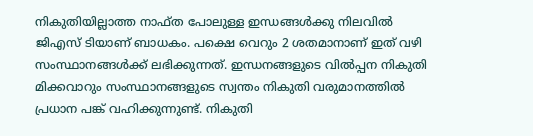നികുതിയില്ലാത്ത നാഫ്ത പോലുള്ള ഇന്ധങ്ങള്‍ക്കു നിലവില്‍ ജിഎസ് ടിയാണ് ബാധകം. പക്ഷെ വെറും 2 ശതമാനാണ് ഇത് വഴി സംസ്ഥാനങ്ങള്‍ക്ക് ലഭിക്കുന്നത്. ഇന്ധനങ്ങളുടെ വില്‍പ്പന നികുതി മിക്കവാറും സംസ്ഥാനങ്ങളുടെ സ്വന്തം നികുതി വരുമാനത്തില്‍ പ്രധാന പങ്ക് വഹിക്കുന്നുണ്ട്. നികുതി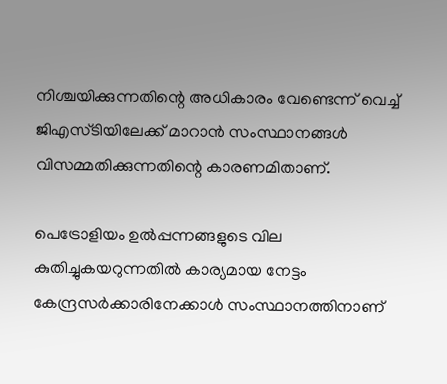നിശ്ചയിക്കുന്നതിന്റെ അധികാരം വേണ്ടെന്ന് വെച്ച് ജിഎസ്ടിയിലേക്ക് മാറാന്‍ സംസ്ഥാനങ്ങള്‍ വിസമ്മതിക്കുന്നതിന്റെ കാരണമിതാണ്.

പെട്രോളിയം ഉല്‍പ്പന്നങ്ങളുടെ വില കുതിച്ചുകയറുന്നതില്‍ കാര്യമായ നേട്ടം കേന്ദ്രസര്‍ക്കാരിനേക്കാള്‍ സംസ്ഥാനത്തിനാണ്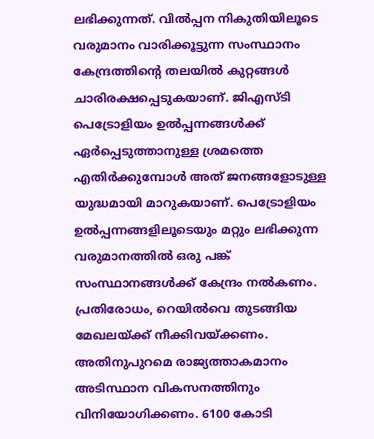ലഭിക്കുന്നത്. വില്‍പ്പന നികുതിയിലൂടെ വരുമാനം വാരിക്കൂട്ടുന്ന സംസ്ഥാനം കേന്ദ്രത്തിന്റെ തലയില്‍ കുറ്റങ്ങള്‍ ചാരിരക്ഷപ്പെടുകയാണ്. ജിഎസ്ടി പെട്രോളിയം ഉല്‍പ്പന്നങ്ങള്‍ക്ക് ഏര്‍പ്പെടുത്താനുള്ള ശ്രമത്തെ എതിര്‍ക്കുമ്പോള്‍ അത് ജനങ്ങളോടുള്ള യുദ്ധമായി മാറുകയാണ്. പെട്രോളിയം ഉല്‍പ്പന്നങ്ങളിലൂടെയും മറ്റും ലഭിക്കുന്ന വരുമാനത്തില്‍ ഒരു പങ്ക് സംസ്ഥാനങ്ങള്‍ക്ക് കേന്ദ്രം നല്‍കണം. പ്രതിരോധം, റെയില്‍വെ തുടങ്ങിയ മേഖലയ്‌ക്ക് നീക്കിവയ്‌ക്കണം. അതിനുപുറമെ രാജ്യത്താകമാനം അടിസ്ഥാന വികസനത്തിനും വിനിയോഗിക്കണം. 6100 കോടി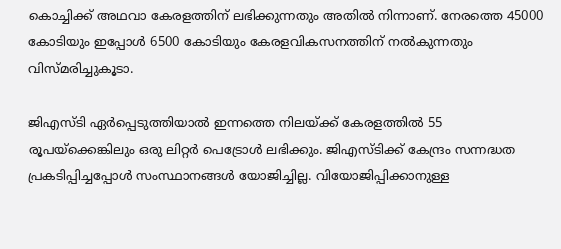കൊച്ചിക്ക് അഥവാ കേരളത്തിന് ലഭിക്കുന്നതും അതില്‍ നിന്നാണ്. നേരത്തെ 45000 കോടിയും ഇപ്പോള്‍ 6500 കോടിയും കേരളവികസനത്തിന് നല്‍കുന്നതും വിസ്മരിച്ചുകൂടാ.

ജിഎസ്ടി ഏര്‍പ്പെടുത്തിയാല്‍ ഇന്നത്തെ നിലയ്‌ക്ക് കേരളത്തില്‍ 55 രൂപയ്‌ക്കെങ്കിലും ഒരു ലിറ്റര്‍ പെട്രോള്‍ ലഭിക്കും. ജിഎസ്ടിക്ക് കേന്ദ്രം സന്നദ്ധത പ്രകടിപ്പിച്ചപ്പോള്‍ സംസ്ഥാനങ്ങള്‍ യോജിച്ചില്ല. വിയോജിപ്പിക്കാനുള്ള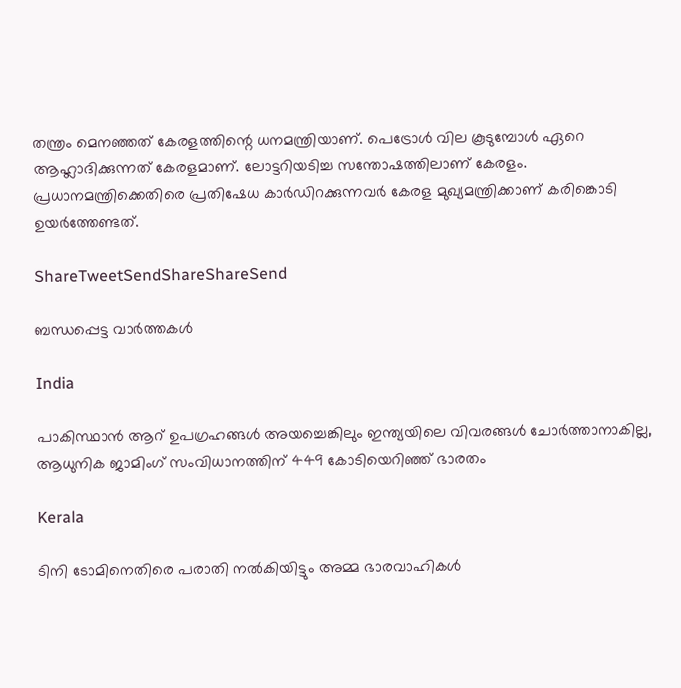തന്ത്രം മെനഞ്ഞത് കേരളത്തിന്റെ ധനമന്ത്രിയാണ്. പെട്രോള്‍ വില കൂടുമ്പോള്‍ ഏറെ ആഹ്ലാദിക്കുന്നത് കേരളമാണ്. ലോട്ടറിയടിച്ച സന്തോഷത്തിലാണ് കേരളം. പ്രധാനമന്ത്രിക്കെതിരെ പ്രതിഷേധ കാര്‍ഡിറക്കുന്നവര്‍ കേരള മുഖ്യമന്ത്രിക്കാണ് കരിങ്കൊടി ഉയര്‍ത്തേണ്ടത്.

ShareTweetSendShareShareSend

ബന്ധപ്പെട്ട വാര്‍ത്തകള്‍

India

പാകിസ്ഥാന്‍ ആറ് ഉപഗ്രഹങ്ങള്‍ അയച്ചെങ്കിലും ഇന്ത്യയിലെ വിവരങ്ങള്‍ ചോര്‍ത്താനാകില്ല, ആധുനിക ജാമിംഗ് സംവിധാനത്തിന് 449 കോടിയെറിഞ്ഞ് ഭാരതം

Kerala

ടിനി ടോമിനെതിരെ പരാതി നല്‍കിയിട്ടും അമ്മ ഭാരവാഹികള്‍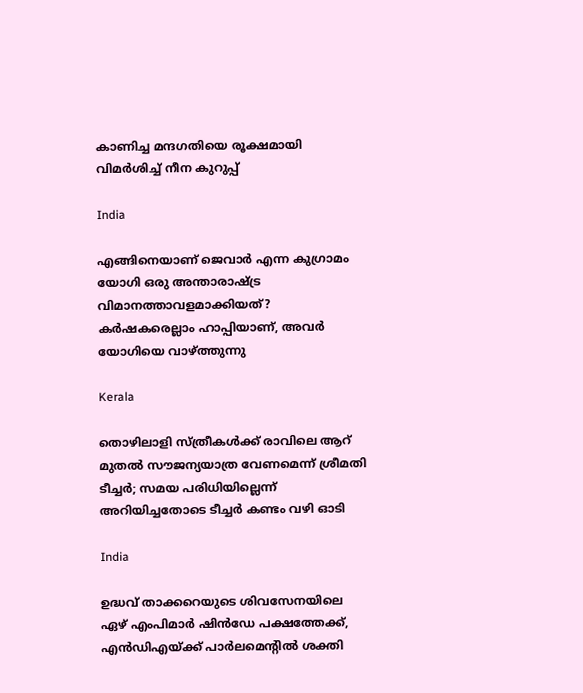കാണിച്ച മന്ദഗതിയെ രൂക്ഷമായി വിമര്‍ശിച്ച് നീന കുറുപ്പ്

India

എങ്ങിനെയാണ് ജെവാര്‍ എന്ന കുഗ്രാമം യോഗി ഒരു അന്താരാഷ്‌ട്ര വിമാനത്താവളമാക്കിയത്? കര്‍ഷകരെല്ലാം ഹാപ്പിയാണ്, അവര്‍ യോഗിയെ വാഴ്‌ത്തുന്നു

Kerala

തൊഴിലാളി സ്ത്രീകള്‍ക്ക് രാവിലെ ആറ് മുതല്‍ സൗജന്യയാത്ര വേണമെന്ന് ശ്രീമതി ടീച്ചര്‍; സമയ പരിധിയില്ലെന്ന് അറിയിച്ചതോടെ ടീച്ചര്‍ കണ്ടം വഴി ഓടി

India

ഉദ്ധവ് താക്കറെയുടെ ശിവസേനയിലെ ഏഴ് എംപിമാര്‍ ഷിന്‍ഡേ പക്ഷത്തേക്ക്, എന്‍ഡിഎയ്‌ക്ക് പാര്‍ലമെന്‍റില്‍ ശക്തി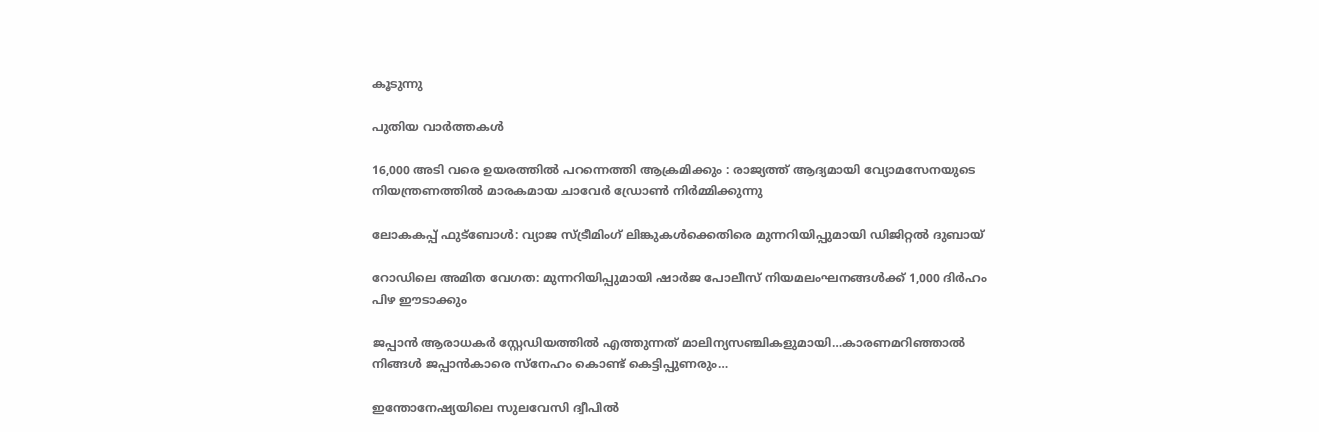കൂടുന്നു

പുതിയ വാര്‍ത്തകള്‍

16,000 അടി വരെ ഉയരത്തിൽ പറന്നെത്തി ആക്രമിക്കും : രാജ്യത്ത് ആദ്യമായി വ്യോമസേനയുടെ നിയന്ത്രണത്തിൽ മാരകമായ ചാവേർ ഡ്രോൺ നിർമ്മിക്കുന്നു

ലോകകപ്പ് ഫുട്ബോൾ: വ്യാജ സ്ട്രീമിംഗ് ലിങ്കുകൾക്കെതിരെ മുന്നറിയിപ്പുമായി ഡിജിറ്റൽ ദുബായ്

റോഡിലെ അമിത വേഗത: മുന്നറിയിപ്പുമായി ഷാർജ പോലീസ് നിയമലംഘനങ്ങൾക്ക് 1,000 ദിർഹം പിഴ ഈടാക്കും

ജപ്പാന്‍ ആരാധകര്‍ സ്റ്റേഡിയത്തില്‍ എത്തുന്നത് മാലിന്യസഞ്ചികളുമായി…കാരണമറിഞ്ഞാല്‍ നിങ്ങള്‍ ജപ്പാന്‍കാരെ സ്നേഹം കൊണ്ട് കെട്ടിപ്പുണരും…

ഇന്തോനേഷ്യയിലെ സുലവേസി ദ്വീപിൽ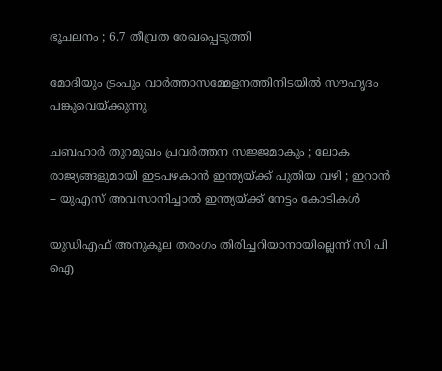ഭൂചലനം ; 6.7 തീവ്രത രേഖപ്പെടുത്തി

മോദിയും ട്രംപും വാര്‍ത്താസമ്മേളനത്തിനിടയില്‍ സൗഹൃദം പങ്കുവെയ്ക്കുന്നു

ചബഹാര്‍ തുറമുഖം പ്രവർത്തന സജ്ജമാകും ; ലോക രാജ്യങ്ങളുമായി ഇടപഴകാന്‍ ഇന്ത്യയ്‌ക്ക് പുതിയ വഴി ; ഇറാൻ – യുഎസ് അവസാനിച്ചാൽ ഇന്ത്യയ്‌ക്ക് നേട്ടം കോടികൾ

യുഡിഎഫ് അനുകൂല തരംഗം തിരിച്ചറിയാനായില്ലെന്ന് സി പി ഐ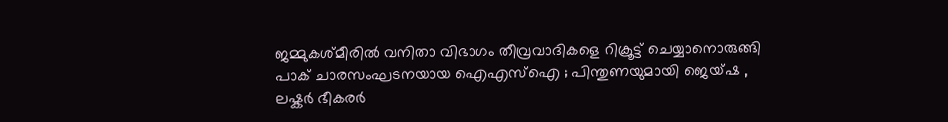ജമ്മുകശ്മീരിൽ വനിതാ വിഭാഗം തീവ്രവാദികളെ റിക്രൂട്ട് ചെയ്യാനൊരുങ്ങി പാക് ചാരസംഘടനയായ ഐഎസ്ഐ ; പിന്തുണയുമായി ജെയ്ഷ , ലഷ്കർ ഭീകരർ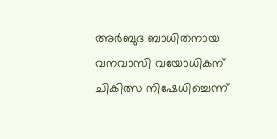അര്‍ബുദ ബാധിതനായ വനവാസി വയോധികന് ചികിത്സ നിഷേധിച്ചെന്ന്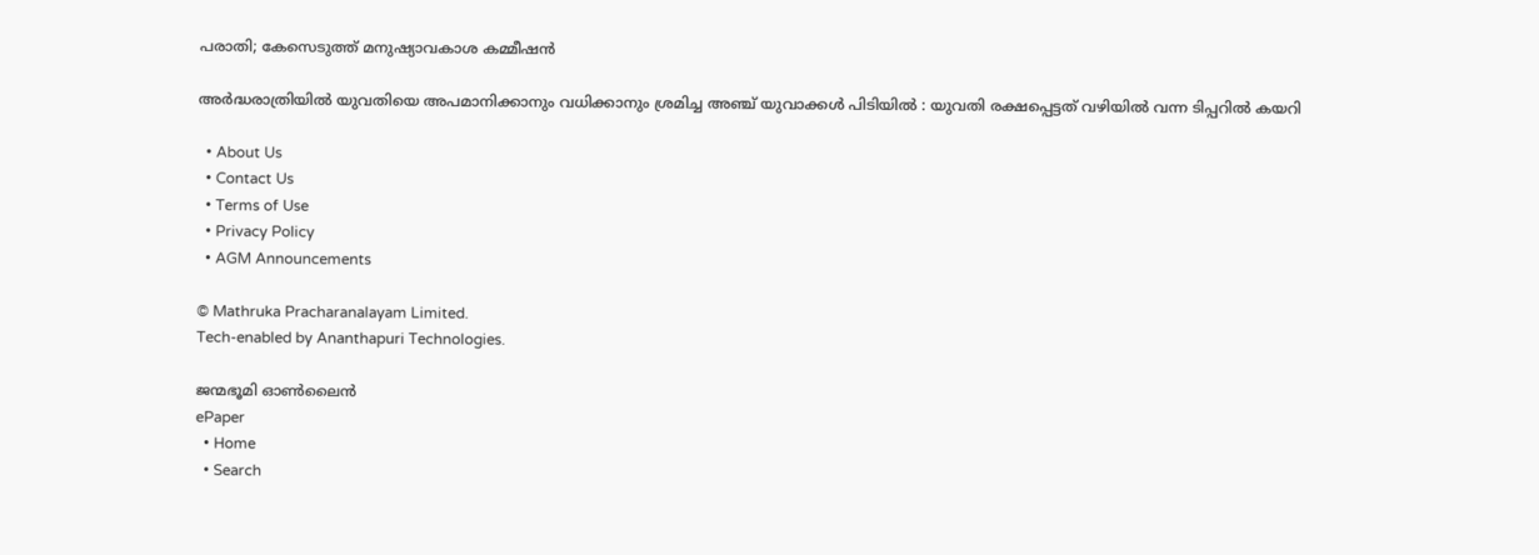പരാതി; കേസെടുത്ത് മനുഷ്യാവകാശ കമ്മീഷന്‍

അർദ്ധരാത്രിയിൽ യുവതിയെ അപമാനിക്കാനും വധിക്കാനും ശ്രമിച്ച അഞ്ച് യുവാക്കൾ പിടിയിൽ : യുവതി രക്ഷപ്പെട്ടത് വഴിയിൽ വന്ന ടിപ്പറിൽ കയറി

  • About Us
  • Contact Us
  • Terms of Use
  • Privacy Policy
  • AGM Announcements

© Mathruka Pracharanalayam Limited.
Tech-enabled by Ananthapuri Technologies.

ജന്മഭൂമി ഓണ്‍ലൈന്‍
ePaper
  • Home
  • Search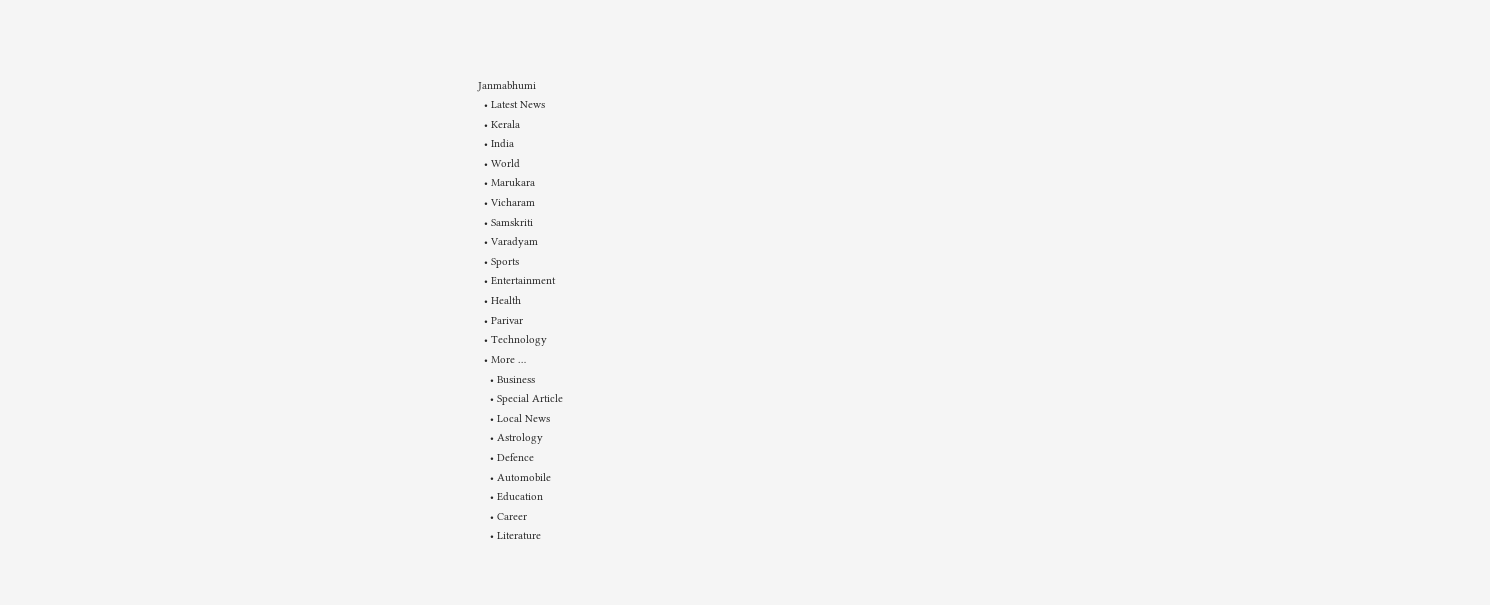Janmabhumi
  • Latest News
  • Kerala
  • India
  • World
  • Marukara
  • Vicharam
  • Samskriti
  • Varadyam
  • Sports
  • Entertainment
  • Health
  • Parivar
  • Technology
  • More …
    • Business
    • Special Article
    • Local News
    • Astrology
    • Defence
    • Automobile
    • Education
    • Career
    • Literature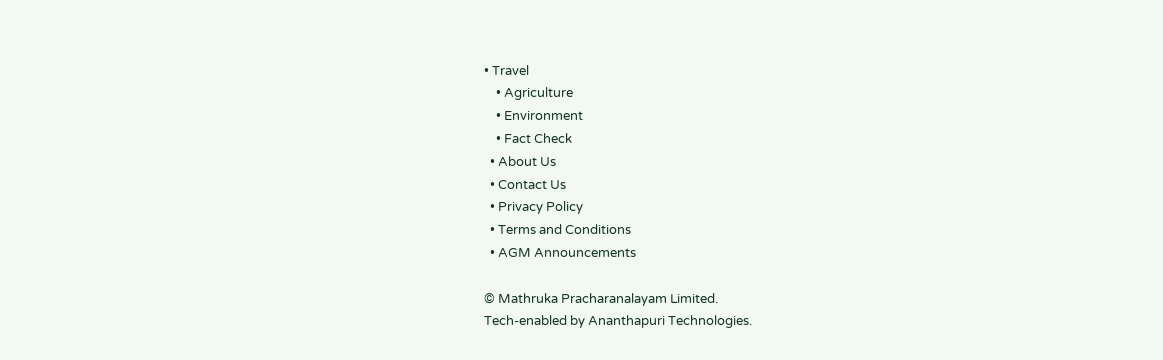• Travel
    • Agriculture
    • Environment
    • Fact Check
  • About Us
  • Contact Us
  • Privacy Policy
  • Terms and Conditions
  • AGM Announcements

© Mathruka Pracharanalayam Limited.
Tech-enabled by Ananthapuri Technologies.